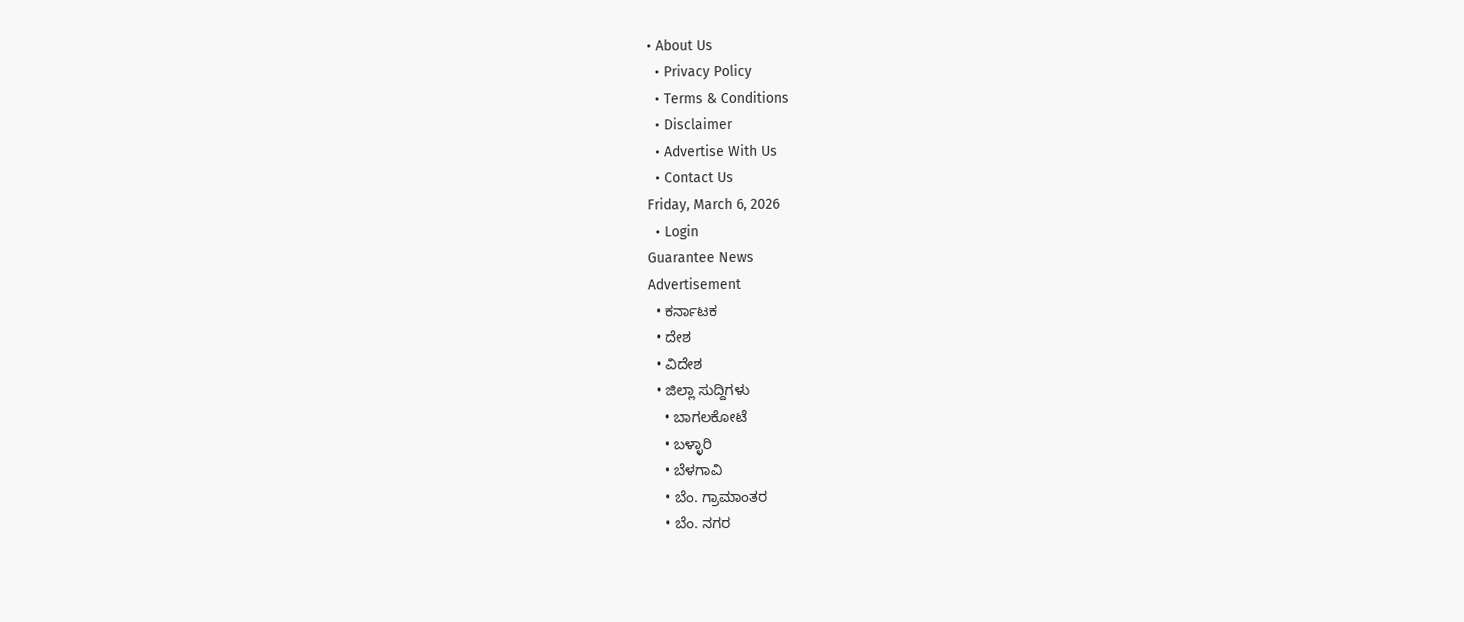• About Us
  • Privacy Policy
  • Terms & Conditions
  • Disclaimer
  • Advertise With Us
  • Contact Us
Friday, March 6, 2026
  • Login
Guarantee News
Advertisement
  • ಕರ್ನಾಟಕ
  • ದೇಶ
  • ವಿದೇಶ
  • ಜಿಲ್ಲಾ ಸುದ್ದಿಗಳು
    • ಬಾಗಲಕೋಟೆ
    • ಬಳ್ಳಾರಿ
    • ಬೆಳಗಾವಿ
    • ಬೆಂ. ಗ್ರಾಮಾಂತರ
    • ಬೆಂ. ನಗರ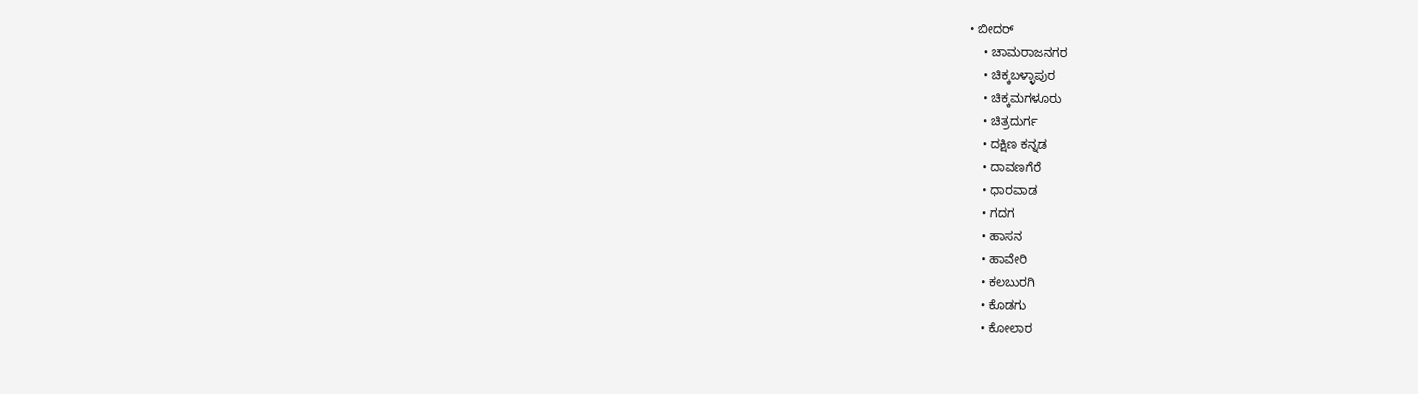• ಬೀದರ್
    • ಚಾಮರಾಜನಗರ
    • ಚಿಕ್ಕಬಳ್ಳಾಪುರ
    • ಚಿಕ್ಕಮಗಳೂರು
    • ಚಿತ್ರದುರ್ಗ
    • ದಕ್ಷಿಣ ಕನ್ನಡ
    • ದಾವಣಗೆರೆ
    • ಧಾರವಾಡ
    • ಗದಗ
    • ಹಾಸನ
    • ಹಾವೇರಿ
    • ಕಲಬುರಗಿ
    • ಕೊಡಗು
    • ಕೋಲಾರ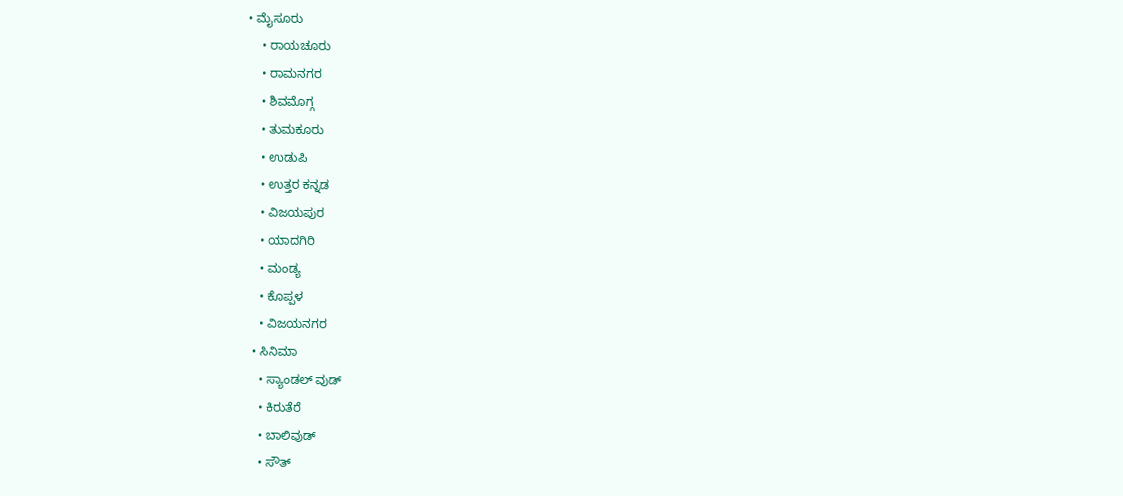• ಮೈಸೂರು
    • ರಾಯಚೂರು
    • ರಾಮನಗರ
    • ಶಿವಮೊಗ್ಗ
    • ತುಮಕೂರು
    • ಉಡುಪಿ
    • ಉತ್ತರ ಕನ್ನಡ
    • ವಿಜಯಪುರ
    • ಯಾದಗಿರಿ
    • ಮಂಡ್ಯ
    • ಕೊಪ್ಪಳ
    • ವಿಜಯನಗರ
  • ಸಿನಿಮಾ
    • ಸ್ಯಾಂಡಲ್ ವುಡ್
    • ಕಿರುತೆರೆ
    • ಬಾಲಿವುಡ್
    • ಸೌತ್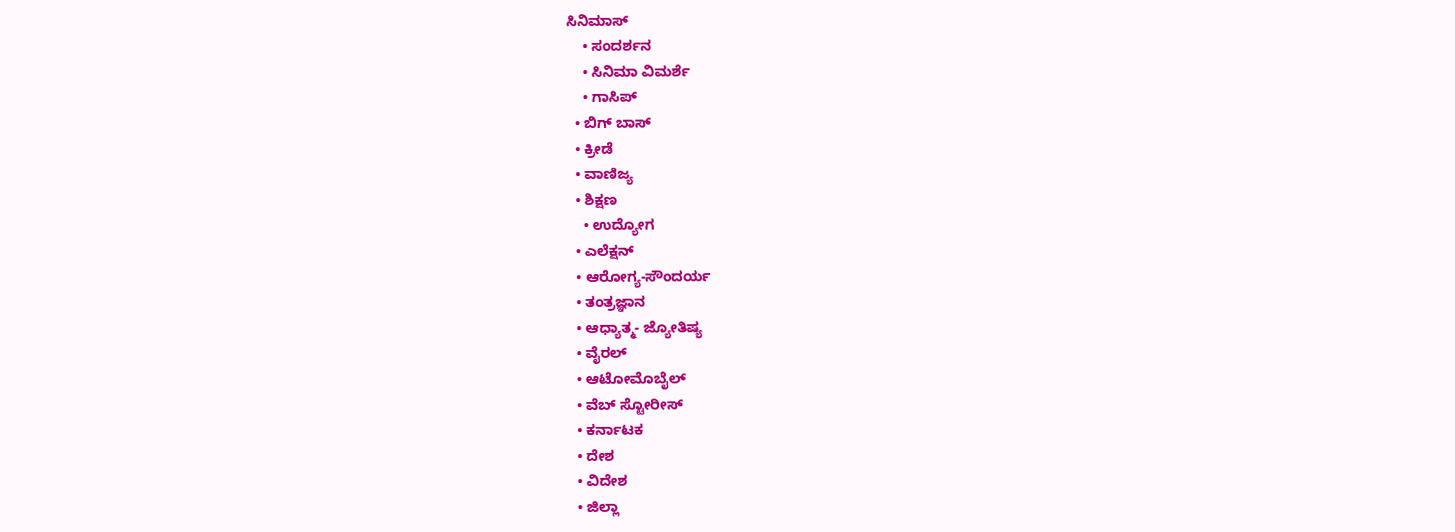ಸಿನಿಮಾಸ್
    • ಸಂದರ್ಶನ
    • ಸಿನಿಮಾ ವಿಮರ್ಶೆ
    • ಗಾಸಿಪ್
  • ಬಿಗ್ ಬಾಸ್
  • ಕ್ರೀಡೆ
  • ವಾಣಿಜ್ಯ
  • ಶಿಕ್ಷಣ
    • ಉದ್ಯೋಗ
  • ಎಲೆಕ್ಷನ್
  • ಆರೋಗ್ಯ-ಸೌಂದರ್ಯ
  • ತಂತ್ರಜ್ಞಾನ
  • ಆಧ್ಯಾತ್ಮ- ಜ್ಯೋತಿಷ್ಯ
  • ವೈರಲ್
  • ಆಟೋಮೊಬೈಲ್
  • ವೆಬ್ ಸ್ಟೋರೀಸ್
  • ಕರ್ನಾಟಕ
  • ದೇಶ
  • ವಿದೇಶ
  • ಜಿಲ್ಲಾ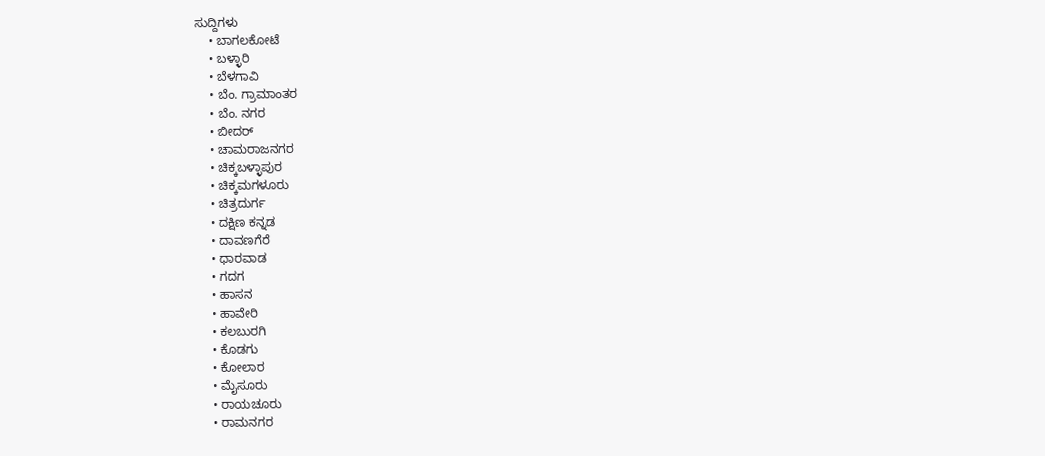ಸುದ್ದಿಗಳು
    • ಬಾಗಲಕೋಟೆ
    • ಬಳ್ಳಾರಿ
    • ಬೆಳಗಾವಿ
    • ಬೆಂ. ಗ್ರಾಮಾಂತರ
    • ಬೆಂ. ನಗರ
    • ಬೀದರ್
    • ಚಾಮರಾಜನಗರ
    • ಚಿಕ್ಕಬಳ್ಳಾಪುರ
    • ಚಿಕ್ಕಮಗಳೂರು
    • ಚಿತ್ರದುರ್ಗ
    • ದಕ್ಷಿಣ ಕನ್ನಡ
    • ದಾವಣಗೆರೆ
    • ಧಾರವಾಡ
    • ಗದಗ
    • ಹಾಸನ
    • ಹಾವೇರಿ
    • ಕಲಬುರಗಿ
    • ಕೊಡಗು
    • ಕೋಲಾರ
    • ಮೈಸೂರು
    • ರಾಯಚೂರು
    • ರಾಮನಗರ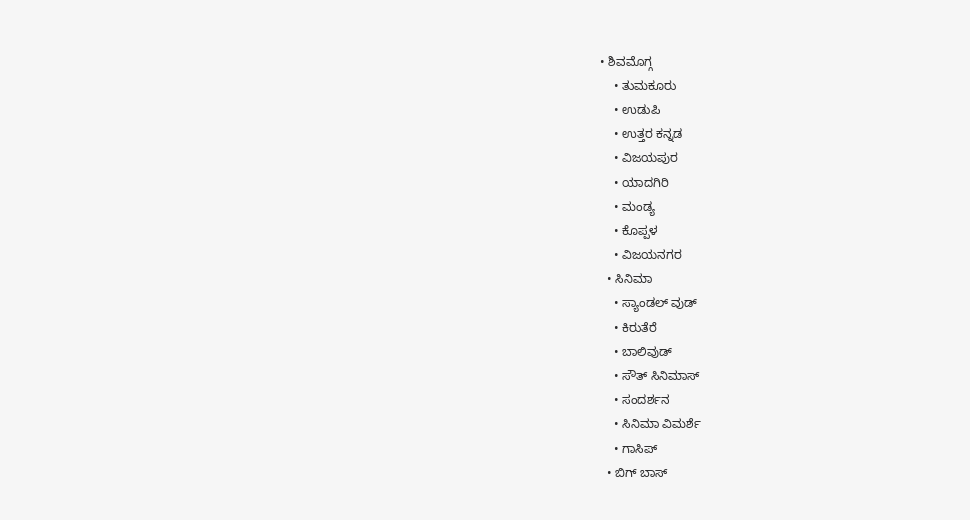• ಶಿವಮೊಗ್ಗ
    • ತುಮಕೂರು
    • ಉಡುಪಿ
    • ಉತ್ತರ ಕನ್ನಡ
    • ವಿಜಯಪುರ
    • ಯಾದಗಿರಿ
    • ಮಂಡ್ಯ
    • ಕೊಪ್ಪಳ
    • ವಿಜಯನಗರ
  • ಸಿನಿಮಾ
    • ಸ್ಯಾಂಡಲ್ ವುಡ್
    • ಕಿರುತೆರೆ
    • ಬಾಲಿವುಡ್
    • ಸೌತ್ ಸಿನಿಮಾಸ್
    • ಸಂದರ್ಶನ
    • ಸಿನಿಮಾ ವಿಮರ್ಶೆ
    • ಗಾಸಿಪ್
  • ಬಿಗ್ ಬಾಸ್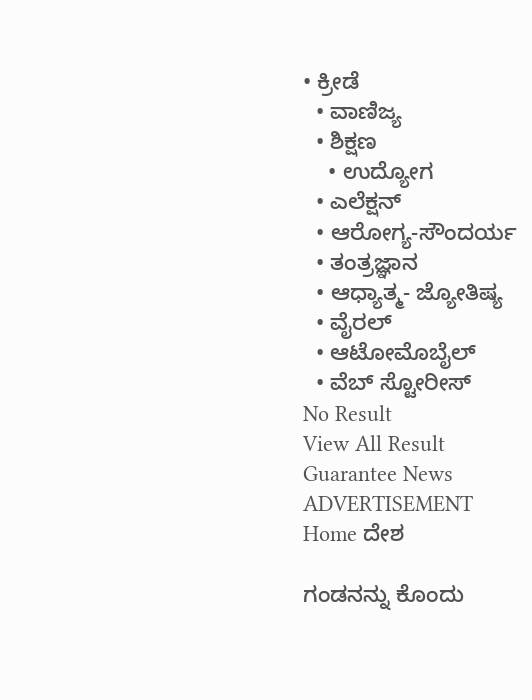• ಕ್ರೀಡೆ
  • ವಾಣಿಜ್ಯ
  • ಶಿಕ್ಷಣ
    • ಉದ್ಯೋಗ
  • ಎಲೆಕ್ಷನ್
  • ಆರೋಗ್ಯ-ಸೌಂದರ್ಯ
  • ತಂತ್ರಜ್ಞಾನ
  • ಆಧ್ಯಾತ್ಮ- ಜ್ಯೋತಿಷ್ಯ
  • ವೈರಲ್
  • ಆಟೋಮೊಬೈಲ್
  • ವೆಬ್ ಸ್ಟೋರೀಸ್
No Result
View All Result
Guarantee News
ADVERTISEMENT
Home ದೇಶ

ಗಂಡನನ್ನು ಕೊಂದು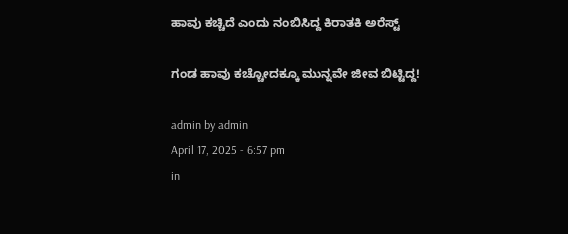ಹಾವು ಕಚ್ಚಿದೆ ಎಂದು ನಂಬಿಸಿದ್ದ ಕಿರಾತಕಿ ಅರೆಸ್ಟ್

ಗಂಡ ಹಾವು ಕಚ್ಚೋದಕ್ಕೂ ಮುನ್ನವೇ ಜೀವ ಬಿಟ್ಟಿದ್ದ!

admin by admin
April 17, 2025 - 6:57 pm
in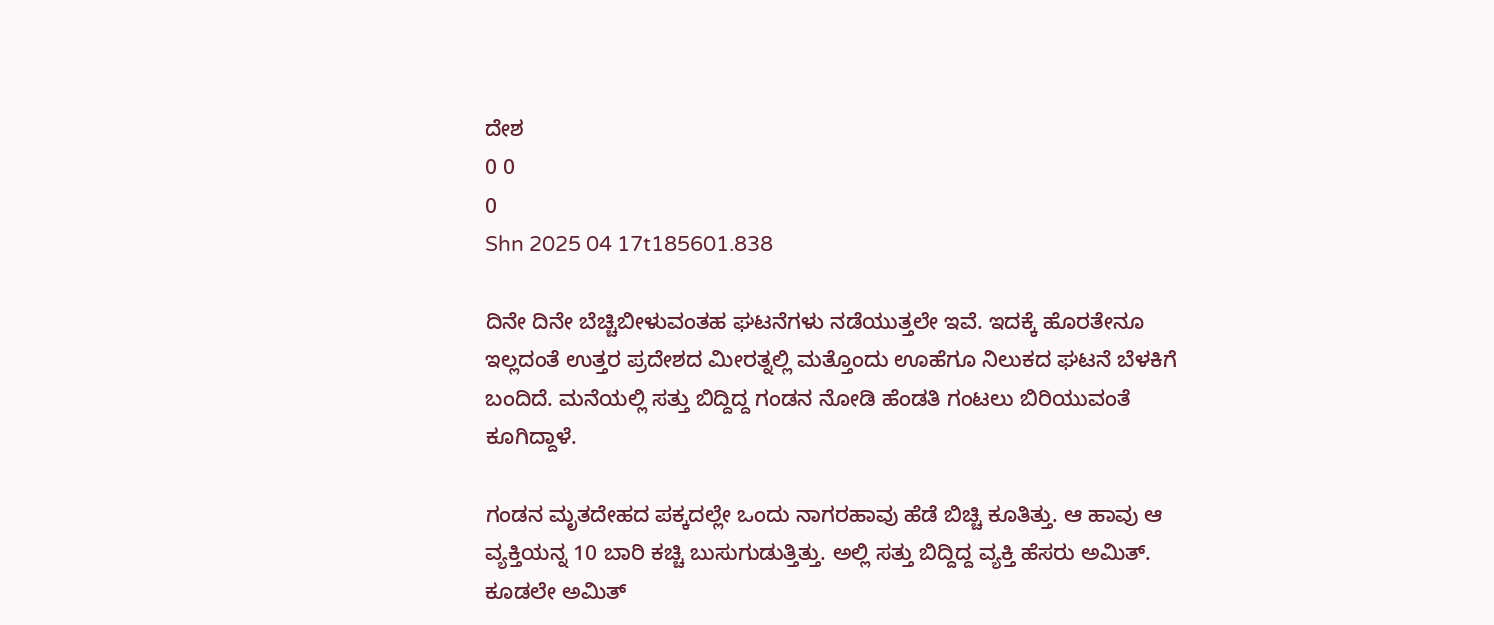ದೇಶ
0 0
0
Shn 2025 04 17t185601.838

ದಿನೇ ದಿನೇ ಬೆಚ್ಚಿಬೀಳುವಂತಹ ಘಟನೆಗಳು ನಡೆಯುತ್ತಲೇ ಇವೆ. ಇದಕ್ಕೆ ಹೊರತೇನೂ ಇಲ್ಲದಂತೆ ಉತ್ತರ ಪ್ರದೇಶದ ಮೀರತ್ನಲ್ಲಿ ಮತ್ತೊಂದು ಊಹೆಗೂ ನಿಲುಕದ ಘಟನೆ ಬೆಳಕಿಗೆ ಬಂದಿದೆ. ಮನೆಯಲ್ಲಿ ಸತ್ತು ಬಿದ್ದಿದ್ದ ಗಂಡನ ನೋಡಿ ಹೆಂಡತಿ ಗಂಟಲು ಬಿರಿಯುವಂತೆ ಕೂಗಿದ್ದಾಳೆ.

ಗಂಡನ ಮೃತದೇಹದ ಪಕ್ಕದಲ್ಲೇ ಒಂದು ನಾಗರಹಾವು ಹೆಡೆ ಬಿಚ್ಚಿ ಕೂತಿತ್ತು. ಆ ಹಾವು ಆ ವ್ಯಕ್ತಿಯನ್ನ 10 ಬಾರಿ ಕಚ್ಚಿ ಬುಸುಗುಡುತ್ತಿತ್ತು. ಅಲ್ಲಿ ಸತ್ತು ಬಿದ್ದಿದ್ದ ವ್ಯಕ್ತಿ ಹೆಸರು ಅಮಿತ್. ಕೂಡಲೇ ಅಮಿತ್‌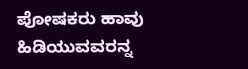ಪೋಷಕರು ಹಾವು ಹಿಡಿಯುವವರನ್ನ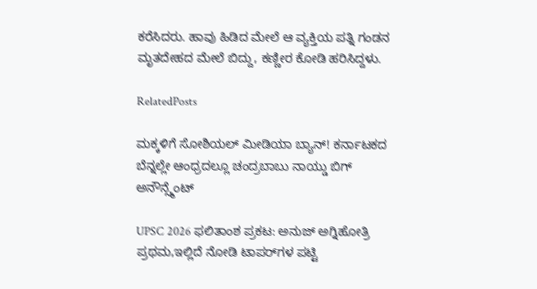ಕರೆಸಿದರು. ಹಾವು ಹಿಡಿದ ಮೇಲೆ ಆ ವ್ಯಕ್ತಿಯ ಪತ್ನಿ ಗಂಡನ ಮೃತದೇಹದ ಮೇಲೆ ಬಿದ್ದು, ಕಣ್ಣೀರ ಕೋಡಿ ಹರಿಸಿದ್ದಳು.

RelatedPosts

ಮಕ್ಕಳಿಗೆ ಸೋಶಿಯಲ್ ಮೀಡಿಯಾ ಬ್ಯಾನ್! ಕರ್ನಾಟಕದ ಬೆನ್ನಲ್ಲೇ ಆಂಧ್ರದಲ್ಲೂ ಚಂದ್ರಬಾಬು ನಾಯ್ಡು ಬಿಗ್ ಅನೌನ್ಸ್ಮೆಂಟ್

UPSC 2026 ಫಲಿತಾಂಶ ಪ್ರಕಟ: ಅನುಜ್ ಅಗ್ನಿಹೋತ್ರಿ ಪ್ರಥಮ,ಇಲ್ಲಿದೆ ನೋಡಿ ಟಾಪರ್‌ಗಳ ಪಟ್ಟಿ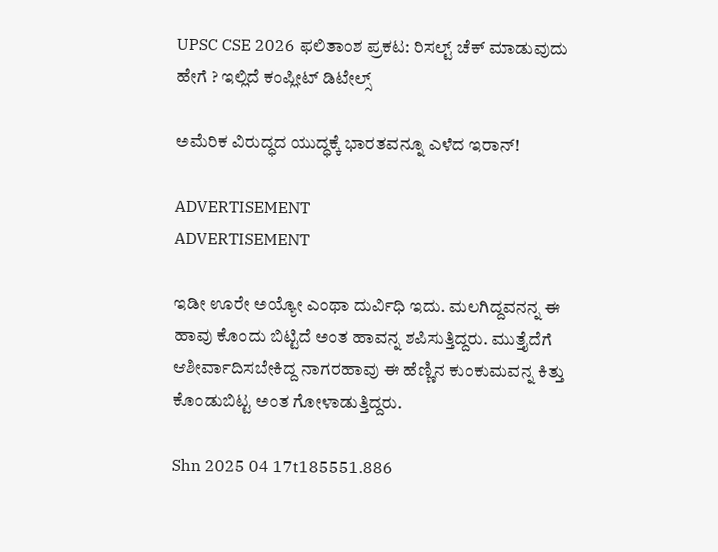UPSC CSE 2026 ಫಲಿತಾಂಶ ಪ್ರಕಟ: ರಿಸಲ್ಟ್ ಚೆಕ್ ಮಾಡುವುದು ಹೇಗೆ ? ಇಲ್ಲಿದೆ ಕಂಪ್ಲೀಟ್ ಡಿಟೇಲ್ಸ್

ಅಮೆರಿಕ ವಿರುದ್ಧದ ಯುದ್ಧಕ್ಕೆ ಭಾರತವನ್ನೂ ಎಳೆದ ಇರಾನ್‌!

ADVERTISEMENT
ADVERTISEMENT

ಇಡೀ ಊರೇ ಅಯ್ಯೋ ಎಂಥಾ ದುರ್ವಿಧಿ ಇದು. ಮಲಗಿದ್ದವನನ್ನ ಈ ಹಾವು ಕೊಂದು ಬಿಟ್ಟಿದೆ ಅಂತ ಹಾವನ್ನ ಶಪಿಸುತ್ತಿದ್ದರು. ಮುತ್ತೈದೆಗೆ ಆಶೀರ್ವಾದಿಸಬೇಕಿದ್ದ ನಾಗರಹಾವು ಈ ಹೆಣ್ಣಿನ ಕುಂಕುಮವನ್ನ ಕಿತ್ತು ಕೊಂಡುಬಿಟ್ಟ ಅಂತ ಗೋಳಾಡುತ್ತಿದ್ದರು.

Shn 2025 04 17t185551.886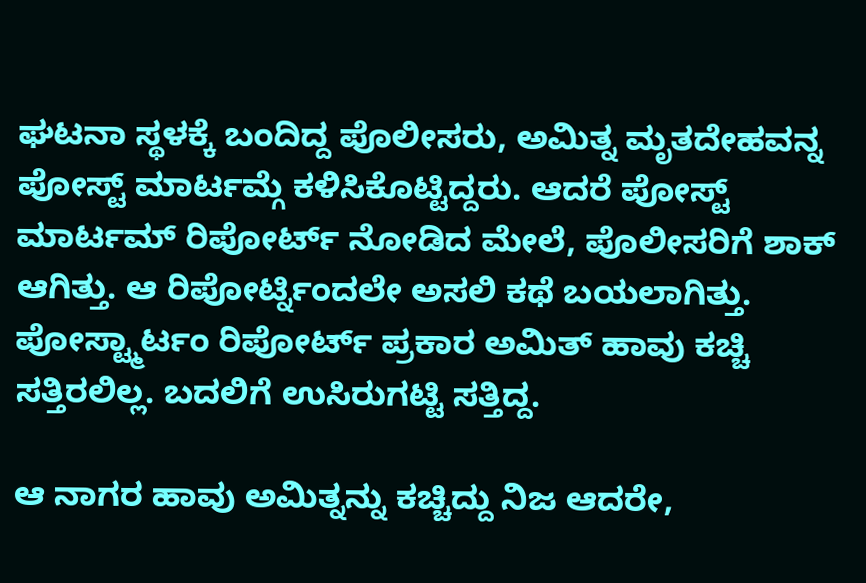ಘಟನಾ ಸ್ಥಳಕ್ಕೆ ಬಂದಿದ್ದ ಪೊಲೀಸರು, ಅಮಿತ್ನ ಮೃತದೇಹವನ್ನ ಪೋಸ್ಟ್ ಮಾರ್ಟಮ್ಗೆ ಕಳಿಸಿಕೊಟ್ಟಿದ್ದರು. ಆದರೆ ಪೋಸ್ಟ್ ಮಾರ್ಟಮ್ ರಿಪೋರ್ಟ್ ನೋಡಿದ ಮೇಲೆ, ಪೊಲೀಸರಿಗೆ ಶಾಕ್ ಆಗಿತ್ತು. ಆ ರಿಪೋರ್ಟ್ನಿಂದಲೇ ಅಸಲಿ ಕಥೆ ಬಯಲಾಗಿತ್ತು. ಪೋಸ್ಟ್ಮಾರ್ಟಂ ರಿಪೋರ್ಟ್ ಪ್ರಕಾರ ಅಮಿತ್ ಹಾವು ಕಚ್ಚಿ ಸತ್ತಿರಲಿಲ್ಲ. ಬದಲಿಗೆ ಉಸಿರುಗಟ್ಟಿ ಸತ್ತಿದ್ದ.

ಆ ನಾಗರ ಹಾವು ಅಮಿತ್ನನ್ನು ಕಚ್ಚಿದ್ದು ನಿಜ ಆದರೇ,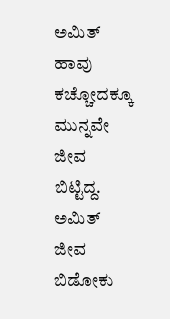ಅಮಿತ್ ಹಾವು ಕಚ್ಚೋದಕ್ಕೂ ಮುನ್ನವೇ ಜೀವ ಬಿಟ್ಟಿದ್ದ. ಅಮಿತ್ ಜೀವ ಬಿಡೋಕು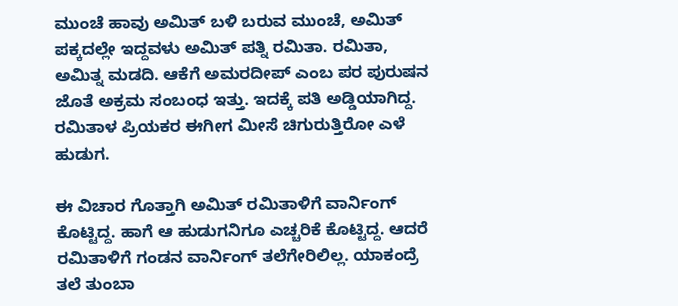ಮುಂಚೆ ಹಾವು ಅಮಿತ್ ಬಳಿ ಬರುವ ಮುಂಚೆ, ಅಮಿತ್ ಪಕ್ಕದಲ್ಲೇ ಇದ್ದವಳು ಅಮಿತ್ ಪತ್ನಿ ರಮಿತಾ. ರಮಿತಾ, ಅಮಿತ್ನ ಮಡದಿ. ಆಕೆಗೆ ಅಮರದೀಪ್‌ ಎಂಬ ಪರ ಪುರುಷನ ಜೊತೆ ಅಕ್ರಮ ಸಂಬಂಧ ಇತ್ತು. ಇದಕ್ಕೆ ಪತಿ ಅಡ್ಡಿಯಾಗಿದ್ದ. ರಮಿತಾಳ ಪ್ರಿಯಕರ ಈಗೀಗ ಮೀಸೆ ಚಿಗುರುತ್ತಿರೋ ಎಳೆ ಹುಡುಗ.

ಈ ವಿಚಾರ ಗೊತ್ತಾಗಿ ಅಮಿತ್ ರಮಿತಾಳಿಗೆ ವಾರ್ನಿಂಗ್ ಕೊಟ್ಟಿದ್ದ. ಹಾಗೆ ಆ ಹುಡುಗನಿಗೂ ಎಚ್ಚರಿಕೆ ಕೊಟ್ಟಿದ್ದ. ಆದರೆ ರಮಿತಾಳಿಗೆ ಗಂಡನ ವಾರ್ನಿಂಗ್ ತಲೆಗೇರಿಲಿಲ್ಲ. ಯಾಕಂದ್ರೆ ತಲೆ ತುಂಬಾ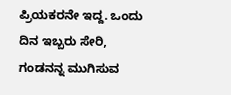ಪ್ರಿಯಕರನೇ ಇದ್ದ. ಒಂದು ದಿನ ಇಬ್ಬರು ಸೇರಿ, ಗಂಡನನ್ನ ಮುಗಿಸುವ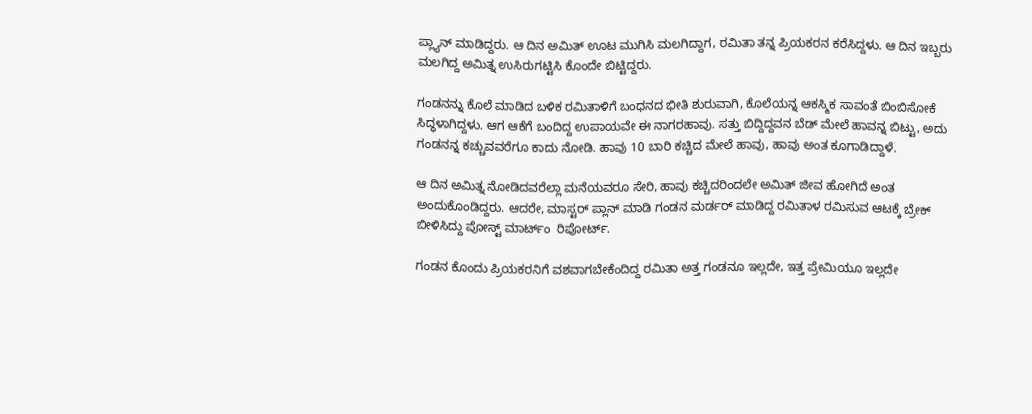ಪ್ಲ್ಯಾನ್ ಮಾಡಿದ್ದರು. ಆ ದಿನ ಅಮಿತ್ ಊಟ ಮುಗಿಸಿ ಮಲಗಿದ್ದಾಗ, ರಮಿತಾ ತನ್ನ ಪ್ರಿಯಕರನ ಕರೆಸಿದ್ದಳು. ಆ ದಿನ ಇಬ್ಬರು ಮಲಗಿದ್ದ ಅಮಿತ್ನ ಉಸಿರುಗಟ್ಟಿಸಿ ಕೊಂದೇ ಬಿಟ್ಟಿದ್ದರು.

ಗಂಡನನ್ನು ಕೊಲೆ ಮಾಡಿದ ಬಳಿಕ ರಮಿತಾಳಿಗೆ ಬಂಧನದ ಭೀತಿ ಶುರುವಾಗಿ, ಕೊಲೆಯನ್ನ ಆಕಸ್ಮಿಕ ಸಾವಂತೆ ಬಿಂಬಿಸೋಕೆ ಸಿದ್ಧಳಾಗಿದ್ದಳು. ಆಗ ಆಕೆಗೆ ಬಂದಿದ್ದ ಉಪಾಯವೇ ಈ ನಾಗರಹಾವು. ಸತ್ತು ಬಿದ್ದಿದ್ದವನ ಬೆಡ್ ಮೇಲೆ ಹಾವನ್ನ ಬಿಟ್ಟು, ಅದು ಗಂಡನನ್ನ ಕಚ್ಚುವವರೆಗೂ ಕಾದು ನೋಡಿ. ಹಾವು 10 ಬಾರಿ ಕಚ್ಚಿದ ಮೇಲೆ ಹಾವು, ಹಾವು ಅಂತ ಕೂಗಾಡಿದ್ದಾಳೆ.

ಆ ದಿನ ಅಮಿತ್ನ ನೋಡಿದವರೆಲ್ಲಾ ಮನೆಯವರೂ ಸೇರಿ, ಹಾವು ಕಚ್ಚಿದರಿಂದಲೇ ಅಮಿತ್ ಜೀವ ಹೋಗಿದೆ ಅಂತ ಅಂದುಕೊಂಡಿದ್ದರು. ಆದರೇ, ಮಾಸ್ಟರ್ ಪ್ಲಾನ್ ಮಾಡಿ ಗಂಡನ ಮರ್ಡರ್ ಮಾಡಿದ್ದ ರಮಿತಾಳ ರಮಿಸುವ ಆಟಕ್ಕೆ ಬ್ರೇಕ್ ಬೀಳಿಸಿದ್ದು ಪೋಸ್ಟ್ ಮಾರ್ಟ್ಂ  ರಿಪೋರ್ಟ್.

ಗಂಡನ ಕೊಂದು ಪ್ರಿಯಕರನಿಗೆ ವಶವಾಗಬೇಕೆಂದಿದ್ದ ರಮಿತಾ ಅತ್ತ ಗಂಡನೂ ಇಲ್ಲದೇ, ಇತ್ತ ಪ್ರೇಮಿಯೂ ಇಲ್ಲದೇ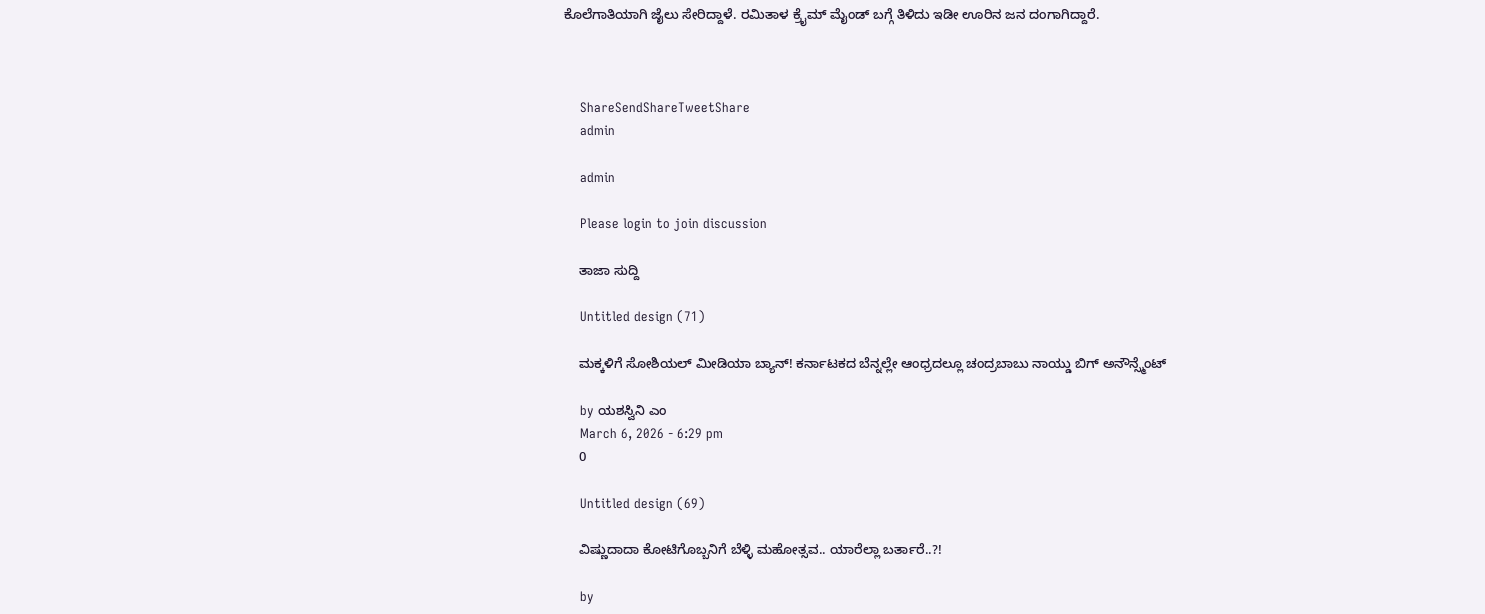ಕೊಲೆಗಾತಿಯಾಗಿ ಜೈಲು ಸೇರಿದ್ದಾಳೆ. ರಮಿತಾಳ ಕ್ರೈಮ್ ಮೈಂಡ್ ಬಗ್ಗೆ ತಿಳಿದು ಇಡೀ ಊರಿನ ಜನ ದಂಗಾಗಿದ್ದಾರೆ.



    ShareSendShareTweetShare
    admin

    admin

    Please login to join discussion

    ತಾಜಾ ಸುದ್ದಿ

    Untitled design (71)

    ಮಕ್ಕಳಿಗೆ ಸೋಶಿಯಲ್ ಮೀಡಿಯಾ ಬ್ಯಾನ್! ಕರ್ನಾಟಕದ ಬೆನ್ನಲ್ಲೇ ಆಂಧ್ರದಲ್ಲೂ ಚಂದ್ರಬಾಬು ನಾಯ್ಡು ಬಿಗ್ ಅನೌನ್ಸ್ಮೆಂಟ್

    by ಯಶಸ್ವಿನಿ ಎಂ
    March 6, 2026 - 6:29 pm
    0

    Untitled design (69)

    ವಿಷ್ಣುದಾದಾ ಕೋಟಿಗೊಬ್ಬನಿಗೆ ಬೆಳ್ಳಿ ಮಹೋತ್ಸವ.. ಯಾರೆಲ್ಲಾ ಬರ್ತಾರೆ..?!

    by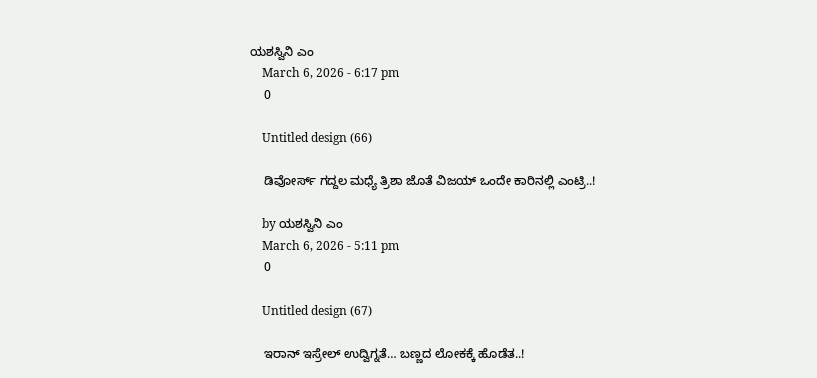ಯಶಸ್ವಿನಿ ಎಂ
    March 6, 2026 - 6:17 pm
    0

    Untitled design (66)

    ಡಿವೋರ್ಸ್ ಗದ್ದಲ ಮಧ್ಯೆ ತ್ರಿಶಾ ಜೊತೆ ವಿಜಯ್ ಒಂದೇ ಕಾರಿನಲ್ಲಿ ಎಂಟ್ರಿ..!

    by ಯಶಸ್ವಿನಿ ಎಂ
    March 6, 2026 - 5:11 pm
    0

    Untitled design (67)

    ಇರಾನ್ ಇಸ್ರೇಲ್ ಉದ್ವಿಗ್ನತೆ… ಬಣ್ಣದ ಲೋಕಕ್ಕೆ ಹೊಡೆತ..!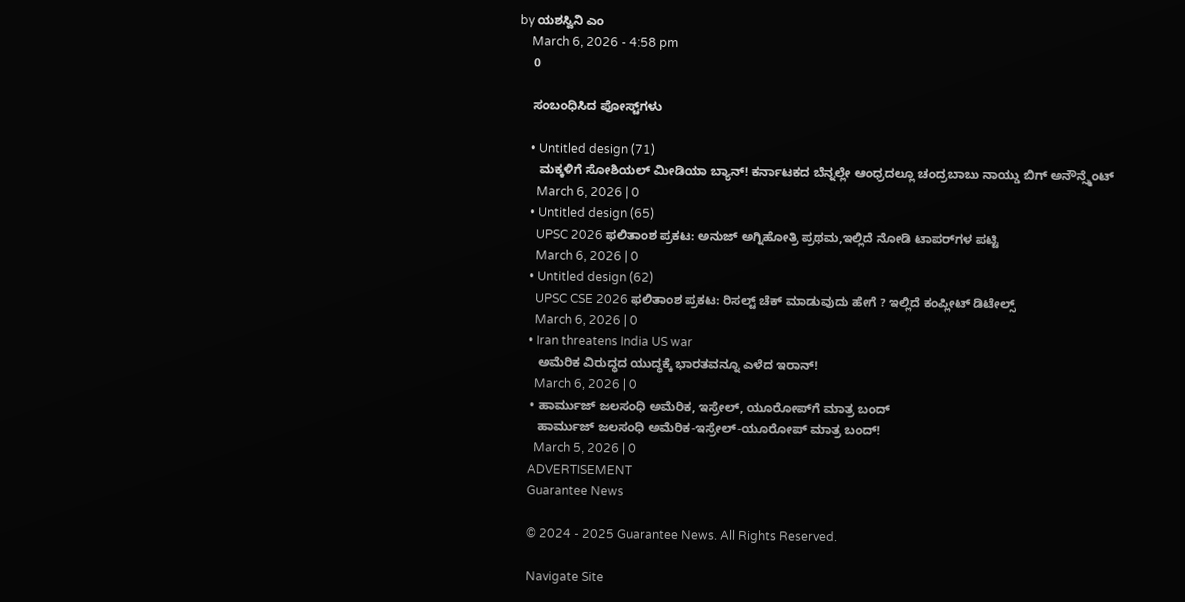by ಯಶಸ್ವಿನಿ ಎಂ
    March 6, 2026 - 4:58 pm
    0

    ಸಂಬಂಧಿಸಿದ ಪೋಸ್ಟ್‌ಗಳು

    • Untitled design (71)
      ಮಕ್ಕಳಿಗೆ ಸೋಶಿಯಲ್ ಮೀಡಿಯಾ ಬ್ಯಾನ್! ಕರ್ನಾಟಕದ ಬೆನ್ನಲ್ಲೇ ಆಂಧ್ರದಲ್ಲೂ ಚಂದ್ರಬಾಬು ನಾಯ್ಡು ಬಿಗ್ ಅನೌನ್ಸ್ಮೆಂಟ್
      March 6, 2026 | 0
    • Untitled design (65)
      UPSC 2026 ಫಲಿತಾಂಶ ಪ್ರಕಟ: ಅನುಜ್ ಅಗ್ನಿಹೋತ್ರಿ ಪ್ರಥಮ,ಇಲ್ಲಿದೆ ನೋಡಿ ಟಾಪರ್‌ಗಳ ಪಟ್ಟಿ
      March 6, 2026 | 0
    • Untitled design (62)
      UPSC CSE 2026 ಫಲಿತಾಂಶ ಪ್ರಕಟ: ರಿಸಲ್ಟ್ ಚೆಕ್ ಮಾಡುವುದು ಹೇಗೆ ? ಇಲ್ಲಿದೆ ಕಂಪ್ಲೀಟ್ ಡಿಟೇಲ್ಸ್
      March 6, 2026 | 0
    • Iran threatens India US war
      ಅಮೆರಿಕ ವಿರುದ್ಧದ ಯುದ್ಧಕ್ಕೆ ಭಾರತವನ್ನೂ ಎಳೆದ ಇರಾನ್‌!
      March 6, 2026 | 0
    • ಹಾರ್ಮುಜ್ ಜಲಸಂಧಿ ಅಮೆರಿಕ, ಇಸ್ರೇಲ್, ಯೂರೋಪ್‌ಗೆ ಮಾತ್ರ ಬಂದ್
      ಹಾರ್ಮುಜ್ ಜಲಸಂಧಿ ಅಮೆರಿಕ-ಇಸ್ರೇಲ್-ಯೂರೋಪ್ ಮಾತ್ರ ಬಂದ್!
      March 5, 2026 | 0
    ADVERTISEMENT
    Guarantee News

    © 2024 - 2025 Guarantee News. All Rights Reserved.

    Navigate Site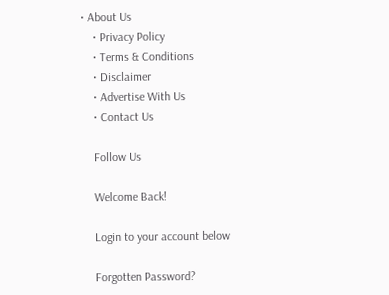• About Us
    • Privacy Policy
    • Terms & Conditions
    • Disclaimer
    • Advertise With Us
    • Contact Us

    Follow Us

    Welcome Back!

    Login to your account below

    Forgotten Password?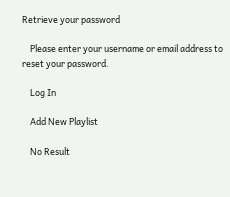Retrieve your password

    Please enter your username or email address to reset your password.

    Log In

    Add New Playlist

    No Result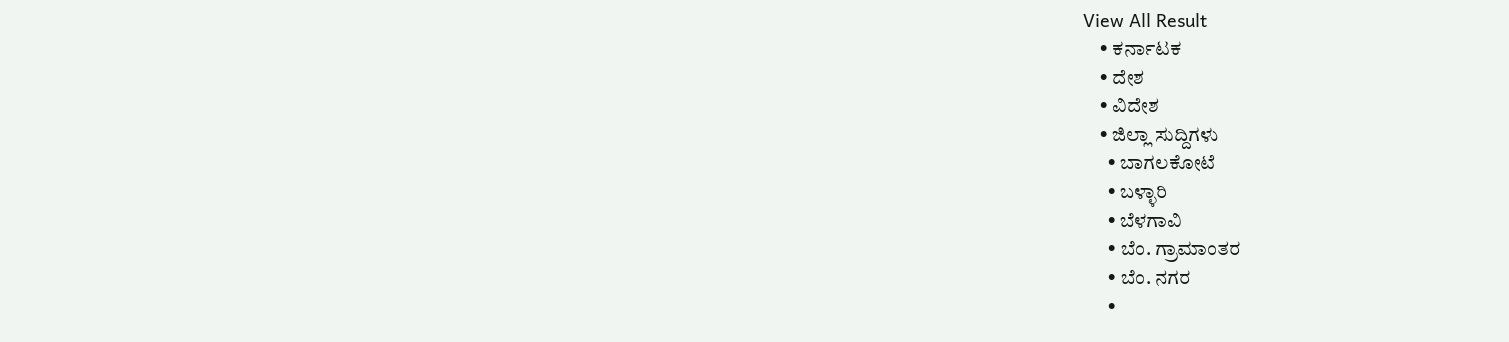View All Result
    • ಕರ್ನಾಟಕ
    • ದೇಶ
    • ವಿದೇಶ
    • ಜಿಲ್ಲಾ ಸುದ್ದಿಗಳು
      • ಬಾಗಲಕೋಟೆ
      • ಬಳ್ಳಾರಿ
      • ಬೆಳಗಾವಿ
      • ಬೆಂ. ಗ್ರಾಮಾಂತರ
      • ಬೆಂ. ನಗರ
      •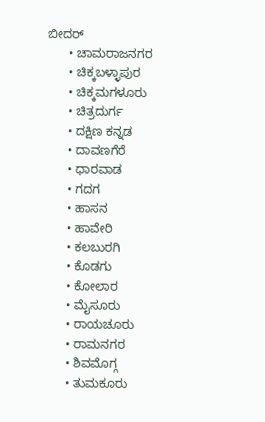ಬೀದರ್
      • ಚಾಮರಾಜನಗರ
      • ಚಿಕ್ಕಬಳ್ಳಾಪುರ
      • ಚಿಕ್ಕಮಗಳೂರು
      • ಚಿತ್ರದುರ್ಗ
      • ದಕ್ಷಿಣ ಕನ್ನಡ
      • ದಾವಣಗೆರೆ
      • ಧಾರವಾಡ
      • ಗದಗ
      • ಹಾಸನ
      • ಹಾವೇರಿ
      • ಕಲಬುರಗಿ
      • ಕೊಡಗು
      • ಕೋಲಾರ
      • ಮೈಸೂರು
      • ರಾಯಚೂರು
      • ರಾಮನಗರ
      • ಶಿವಮೊಗ್ಗ
      • ತುಮಕೂರು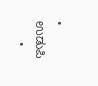• ಉಡುಪಿ
      •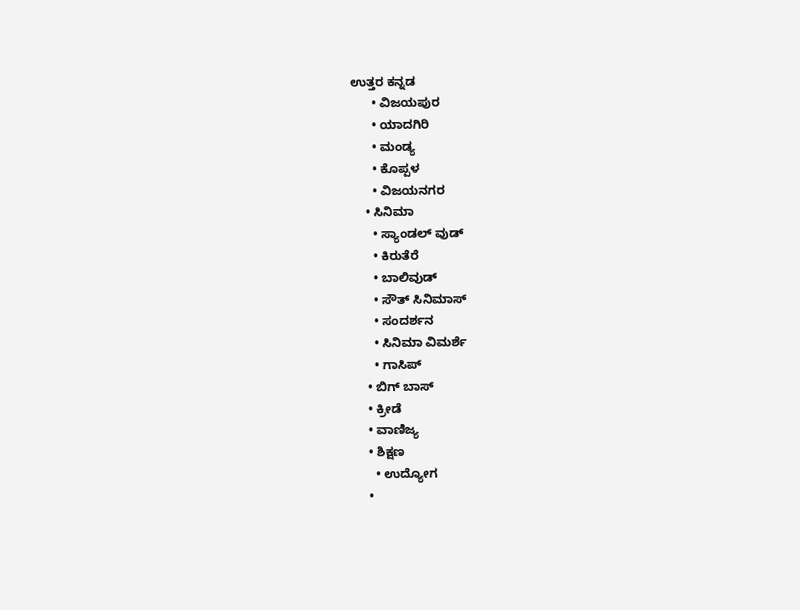ಉತ್ತರ ಕನ್ನಡ
      • ವಿಜಯಪುರ
      • ಯಾದಗಿರಿ
      • ಮಂಡ್ಯ
      • ಕೊಪ್ಪಳ
      • ವಿಜಯನಗರ
    • ಸಿನಿಮಾ
      • ಸ್ಯಾಂಡಲ್ ವುಡ್
      • ಕಿರುತೆರೆ
      • ಬಾಲಿವುಡ್
      • ಸೌತ್ ಸಿನಿಮಾಸ್
      • ಸಂದರ್ಶನ
      • ಸಿನಿಮಾ ವಿಮರ್ಶೆ
      • ಗಾಸಿಪ್
    • ಬಿಗ್ ಬಾಸ್
    • ಕ್ರೀಡೆ
    • ವಾಣಿಜ್ಯ
    • ಶಿಕ್ಷಣ
      • ಉದ್ಯೋಗ
    •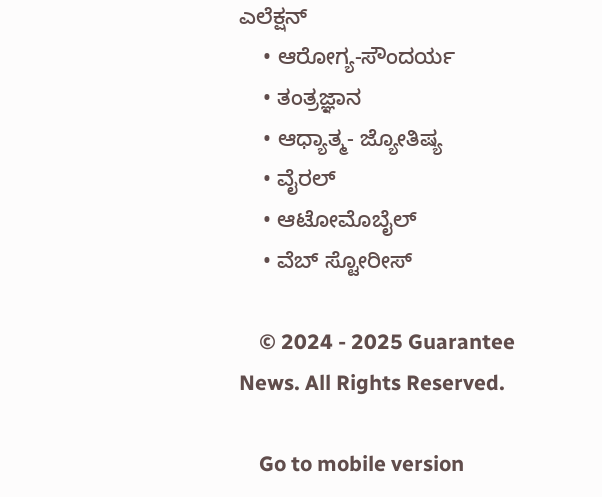ಎಲೆಕ್ಷನ್
    • ಆರೋಗ್ಯ-ಸೌಂದರ್ಯ
    • ತಂತ್ರಜ್ಞಾನ
    • ಆಧ್ಯಾತ್ಮ- ಜ್ಯೋತಿಷ್ಯ
    • ವೈರಲ್
    • ಆಟೋಮೊಬೈಲ್
    • ವೆಬ್ ಸ್ಟೋರೀಸ್

    © 2024 - 2025 Guarantee News. All Rights Reserved.

    Go to mobile version